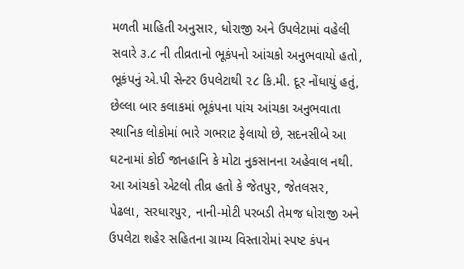મળતી માહિતી અનુસાર, ધોરાજી અને ઉપલેટામાં વહેલી સવારે ૩.૮ ની તીવ્રતાનો ભૂકંપનો આંચકો અનુભવાયો હતો, ભૂકંપનું એ.પી સેન્ટર ઉપલેટાથી ૨૮ કિ.મી. દૂર નોંધાયું હતું, છેલ્લા બાર કલાકમાં ભૂકંપના પાંચ આંચકા અનુભવાતા સ્થાનિક લોકોમાં ભારે ગભરાટ ફેલાયો છે, સદનસીબે આ ઘટનામાં કોઈ જાનહાનિ કે મોટા નુકસાનના અહેવાલ નથી.
આ આંચકો એટલો તીવ્ર હતો કે જેતપુર, જેતલસર, પેઢલા, સરધારપુર, નાની-મોટી પરબડી તેમજ ધોરાજી અને ઉપલેટા શહેર સહિતના ગ્રામ્ય વિસ્તારોમાં સ્પષ્ટ કંપન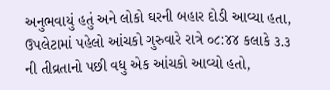અનુભવાયું હતું અને લોકો ઘરની બહાર દોડી આવ્યા હતા, ઉપલેટામાં પહેલો આંચકો ગુરુવારે રાત્રે ૦૮:૪૪ કલાકે ૩.૩ ની તીવ્રતાનો પછી વધુ એક આંચકો આવ્યો હતો,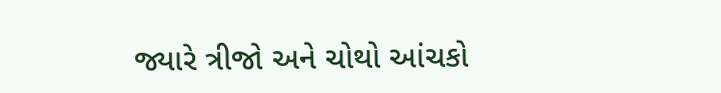જ્યારે ત્રીજો અને ચોથો આંચકો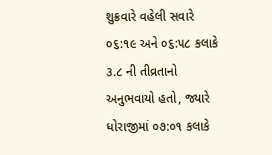શુક્રવારે વહેલી સવારે ૦૬:૧૯ અને ૦૬:૫૮ કલાકે ૩.૮ ની તીવ્રતાનો અનુભવાયો હતો, જ્યારે ધોરાજીમાં ૦૭:૦૧ કલાકે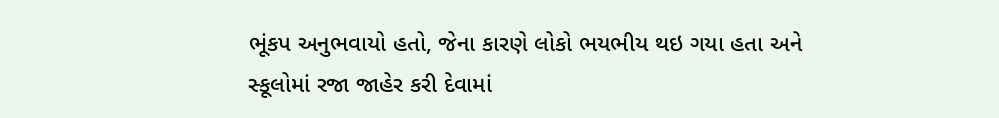ભૂંકપ અનુભવાયો હતો, જેના કારણે લોકો ભયભીય થઇ ગયા હતા અને સ્કૂલોમાં રજા જાહેર કરી દેવામાં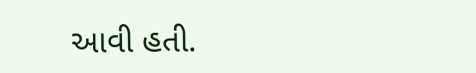આવી હતી.